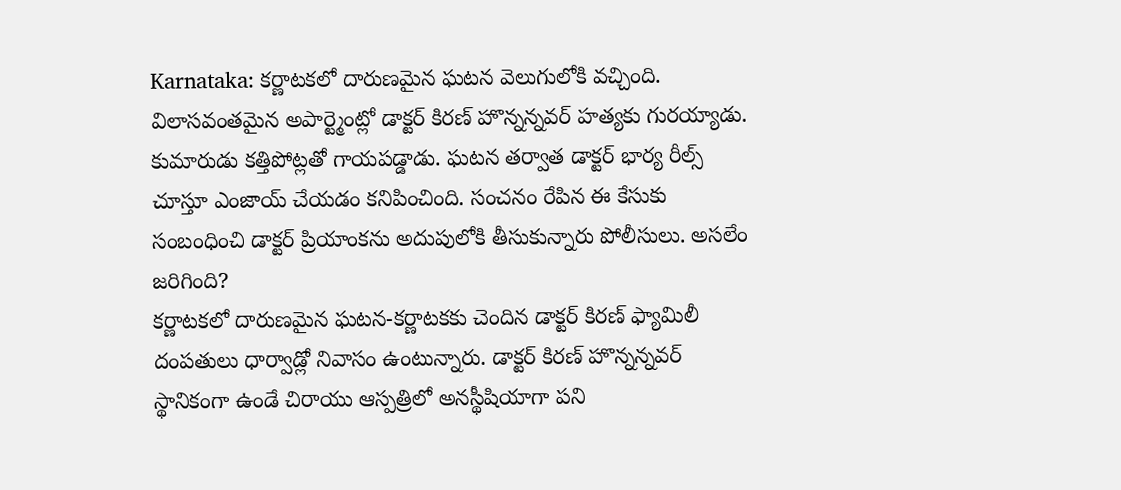Karnataka: కర్ణాటకలో దారుణమైన ఘటన వెలుగులోకి వచ్చింది. విలాసవంతమైన అపార్ట్మెంట్లో డాక్టర్ కిరణ్ హొన్నన్నవర్ హత్యకు గురయ్యాడు. కుమారుడు కత్తిపోట్లతో గాయపడ్డాడు. ఘటన తర్వాత డాక్టర్ భార్య రీల్స్ చూస్తూ ఎంజాయ్ చేయడం కనిపించింది. సంచనం రేపిన ఈ కేసుకు సంబంధించి డాక్టర్ ప్రియాంకను అదుపులోకి తీసుకున్నారు పోలీసులు. అసలేం జరిగింది?
కర్ణాటకలో దారుణమైన ఘటన-కర్ణాటకకు చెందిన డాక్టర్ కిరణ్ ఫ్యామిలీ దంపతులు ధార్వాడ్లో నివాసం ఉంటున్నారు. డాక్టర్ కిరణ్ హొన్నన్నవర్ స్థానికంగా ఉండే చిరాయు ఆస్పత్రిలో అనస్థీషియాగా పని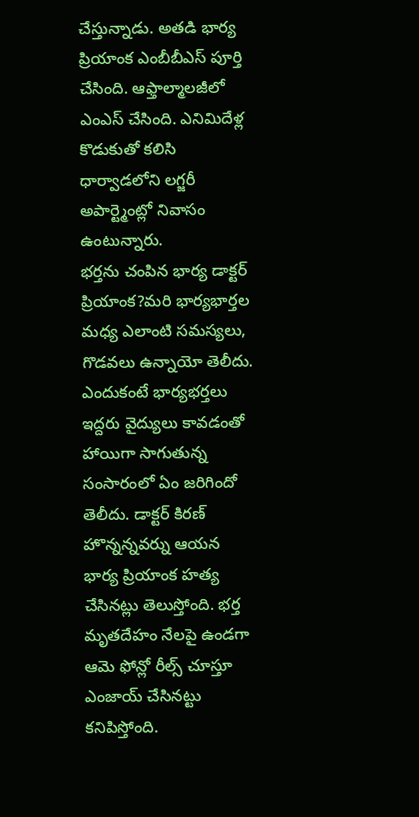చేస్తున్నాడు. అతడి భార్య ప్రియాంక ఎంబీబీఎస్ పూర్తి చేసింది. ఆఫ్తాల్మాలజీలో ఎంఎస్ చేసింది. ఎనిమిదేళ్ల కొడుకుతో కలిసి ధార్వాడలోని లగ్జరీ అపార్ట్మెంట్లో నివాసం ఉంటున్నారు.
భర్తను చంపిన భార్య డాక్టర్ ప్రియాంక?మరి భార్యభార్తల మధ్య ఎలాంటి సమస్యలు, గొడవలు ఉన్నాయో తెలీదు. ఎందుకంటే భార్యభర్తలు ఇద్దరు వైద్యులు కావడంతో హాయిగా సాగుతున్న సంసారంలో ఏం జరిగిందో తెలీదు. డాక్టర్ కిరణ్ హొన్నన్నవర్ను ఆయన భార్య ప్రియాంక హత్య చేసినట్లు తెలుస్తోంది. భర్త మృతదేహం నేలపై ఉండగా ఆమె ఫోన్లో రీల్స్ చూస్తూ ఎంజాయ్ చేసినట్టు కనిపిస్తోంది.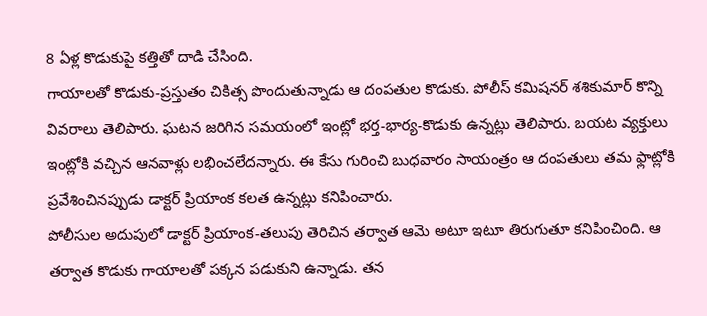8 ఏళ్ల కొడుకుపై కత్తితో దాడి చేసింది.
గాయాలతో కొడుకు-ప్రస్తుతం చికిత్స పొందుతున్నాడు ఆ దంపతుల కొడుకు. పోలీస్ కమిషనర్ శశికుమార్ కొన్ని వివరాలు తెలిపారు. ఘటన జరిగిన సమయంలో ఇంట్లో భర్త-భార్య-కొడుకు ఉన్నట్లు తెలిపారు. బయట వ్యక్తులు ఇంట్లోకి వచ్చిన ఆనవాళ్లు లభించలేదన్నారు. ఈ కేసు గురించి బుధవారం సాయంత్రం ఆ దంపతులు తమ ఫ్లాట్లోకి ప్రవేశించినప్పుడు డాక్టర్ ప్రియాంక కలత ఉన్నట్లు కనిపించారు.
పోలీసుల అదుపులో డాక్టర్ ప్రియాంక-తలుపు తెరిచిన తర్వాత ఆమె అటూ ఇటూ తిరుగుతూ కనిపించింది. ఆ తర్వాత కొడుకు గాయాలతో పక్కన పడుకుని ఉన్నాడు. తన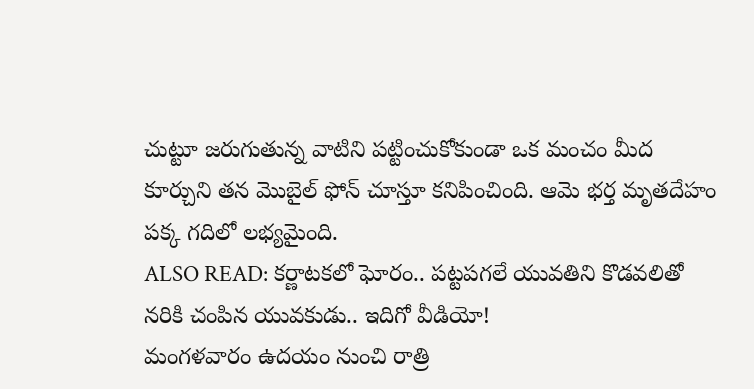చుట్టూ జరుగుతున్న వాటిని పట్టించుకోకుండా ఒక మంచం మీద కూర్చుని తన మొబైల్ ఫోన్ చూస్తూ కనిపించింది. ఆమె భర్త మృతదేహం పక్క గదిలో లభ్యమైంది.
ALSO READ: కర్ణాటకలో ఘోరం.. పట్టపగలే యువతిని కొడవలితో నరికి చంపిన యువకుడు.. ఇదిగో వీడియో!
మంగళవారం ఉదయం నుంచి రాత్రి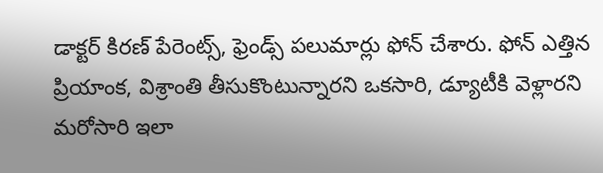డాక్టర్ కిరణ్ పేరెంట్స్, ఫ్రెండ్స్ పలుమార్లు ఫోన్ చేశారు. ఫోన్ ఎత్తిన ప్రియాంక, విశ్రాంతి తీసుకొంటున్నారని ఒకసారి, డ్యూటీకి వెళ్లారని మరోసారి ఇలా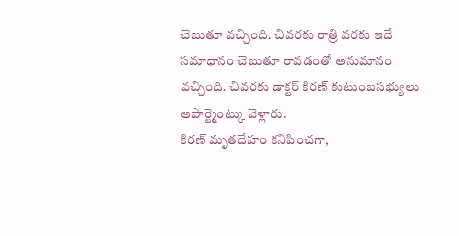చెబుతూ వచ్చింది. చివరకు రాత్రి వరకు ఇదే సమాధానం చెబుతూ రావడంతో అనుమానం వచ్చింది. చివరకు డాక్టర్ కిరణ్ కుటుంబసభ్యులు అపార్ట్మెంట్కు వెళ్లారు.
కిరణ్ మృతదేహం కనిపించగా,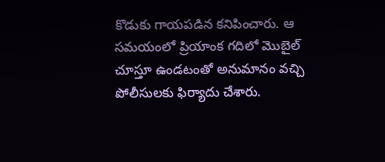కొడుకు గాయపడిన కనిపించారు. ఆ సమయంలో ప్రియాంక గదిలో మొబైల్ చూస్తూ ఉండటంతో అనుమానం వచ్చి పోలీసులకు ఫిర్యాదు చేశారు.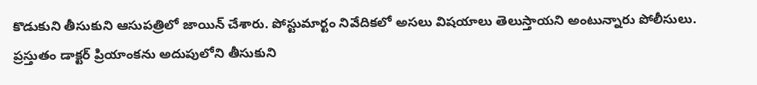కొడుకుని తీసుకుని ఆసుపత్రిలో జాయిన్ చేశారు. పోస్టుమార్టం నివేదికలో అసలు విషయాలు తెలుస్తాయని అంటున్నారు పోలీసులు. ప్రస్తుతం డాక్టర్ ప్రియాంకను అదుపులోని తీసుకుని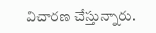విచారణ చేస్తున్నారు.